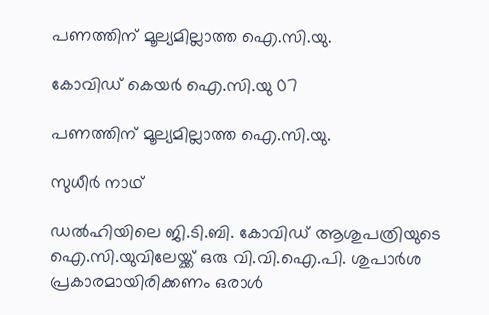പണത്തിന് മൂല്യമില്ലാത്ത ഐ.സി.യു.

കോവിഡ് കെയര്‍ ഐ.സി.യു 07

പണത്തിന് മൂല്യമില്ലാത്ത ഐ.സി.യു.

സുധീര്‍ നാഥ്

ഡല്‍ഹിയിലെ ജി.ടി.ബി. കോവിഡ് ആശുപത്രിയുടെ ഐ.സി.യുവിലേയ്ക്ക് ഒരു വി.വി.ഐ.പി. ശുപാര്‍ശ പ്രകാരമായിരിക്കണം ഒരാള്‍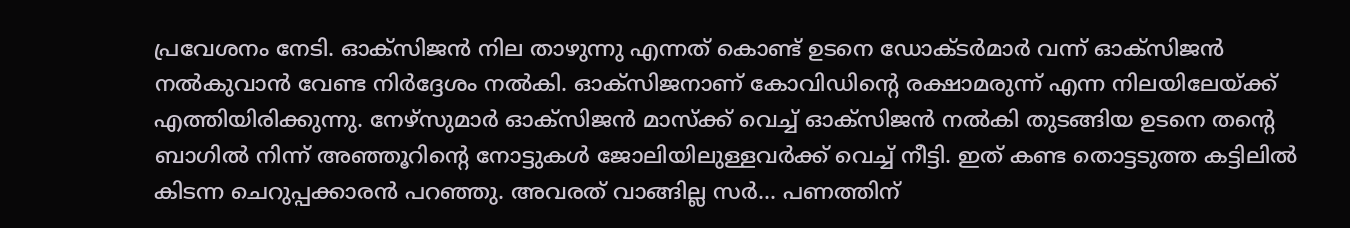പ്രവേശനം നേടി. ഓക്സിജന്‍ നില താഴുന്നു എന്നത് കൊണ്ട് ഉടനെ ഡോക്ടര്‍മാര്‍ വന്ന് ഓക്സിജന്‍ നല്‍കുവാന്‍ വേണ്ട നിര്‍ദ്ദേശം നല്‍കി. ഓക്സിജനാണ് കോവിഡിന്‍റെ രക്ഷാമരുന്ന് എന്ന നിലയിലേയ്ക്ക് എത്തിയിരിക്കുന്നു. നേഴ്സുമാര്‍ ഓക്സിജന്‍ മാസ്ക്ക് വെച്ച് ഓക്സിജന്‍ നല്‍കി തുടങ്ങിയ ഉടനെ തന്‍റെ ബാഗില്‍ നിന്ന് അഞ്ഞൂറിന്‍റെ നോട്ടുകള്‍ ജോലിയിലുള്ളവര്‍ക്ക് വെച്ച് നീട്ടി. ഇത് കണ്ട തൊട്ടടുത്ത കട്ടിലില്‍ കിടന്ന ചെറുപ്പക്കാരന്‍ പറഞ്ഞു. അവരത് വാങ്ങില്ല സര്‍... പണത്തിന്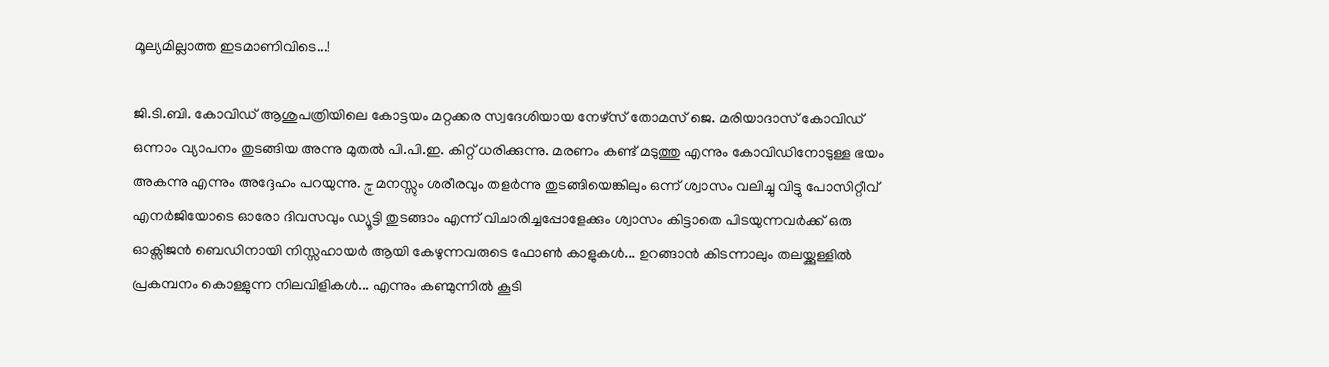മൂല്യമില്ലാത്ത ഇടമാണിവിടെ...!

ജി.ടി.ബി. കോവിഡ് ആശുപത്രിയിലെ കോട്ടയം മറ്റക്കര സ്വദേശിയായ നേഴ്സ് തോമസ് ജെ. മരിയാദാസ് കോവിഡ് ഒന്നാം വ്യാപനം തുടങ്ങിയ അന്നു മുതല്‍ പി.പി.ഇ. കിറ്റ് ധരിക്കുന്നു. മരണം കണ്ട് മടുത്തു എന്നും കോവിഡിനോടുള്ള ഭയം അകന്നു എന്നും അദ്ദേഹം പറയുന്നു. ڇമനസ്സും ശരീരവും തളര്‍ന്നു തുടങ്ങിയെങ്കിലും ഒന്ന് ശ്വാസം വലിച്ചു വിട്ടു പോസിറ്റീവ് എനര്‍ജിയോടെ ഓരോ ദിവസവും ഡ്യൂട്ടി തുടങ്ങാം എന്ന് വിചാരിച്ചപ്പോളേക്കും ശ്വാസം കിട്ടാതെ പിടയുന്നവര്‍ക്ക് ഒരു ഓക്സിജന്‍ ബെഡിനായി നിസ്സഹായര്‍ ആയി കേഴുന്നവരുടെ ഫോണ്‍ കാളുകള്‍... ഉറങ്ങാന്‍ കിടന്നാലും തലയ്ക്കുള്ളില്‍ പ്രകമ്പനം കൊള്ളുന്ന നിലവിളികള്‍... എന്നും കണ്മുന്നില്‍ കൂടി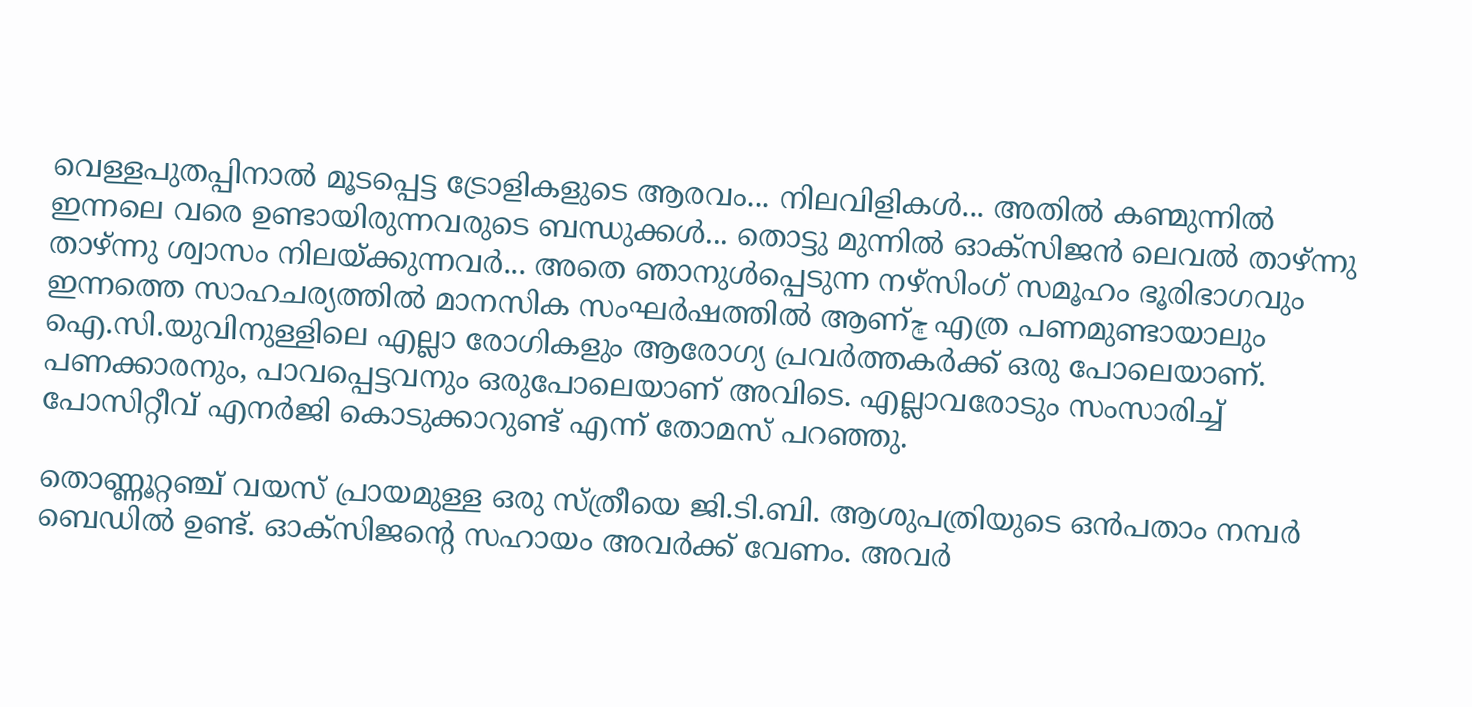വെള്ളപുതപ്പിനാല്‍ മൂടപ്പെട്ട ട്രോളികളുടെ ആരവം... നിലവിളികള്‍... അതില്‍ കണ്മുന്നില്‍ ഇന്നലെ വരെ ഉണ്ടായിരുന്നവരുടെ ബന്ധുക്കള്‍... തൊട്ടു മുന്നില്‍ ഓക്സിജന്‍ ലെവല്‍ താഴ്ന്നു താഴ്ന്നു ശ്വാസം നിലയ്ക്കുന്നവര്‍... അതെ ഞാനുള്‍പ്പെടുന്ന നഴ്സിംഗ് സമൂഹം ഭൂരിഭാഗവും ഇന്നത്തെ സാഹചര്യത്തില്‍ മാനസിക സംഘര്‍ഷത്തില്‍ ആണ്ڇ എത്ര പണമുണ്ടായാലും ഐ.സി.യുവിനുള്ളിലെ എല്ലാ രോഗികളും ആരോഗ്യ പ്രവര്‍ത്തകര്‍ക്ക് ഒരു പോലെയാണ്. പണക്കാരനും, പാവപ്പെട്ടവനും ഒരുപോലെയാണ് അവിടെ. എല്ലാവരോടും സംസാരിച്ച് പോസിറ്റീവ് എനര്‍ജി കൊടുക്കാറുണ്ട് എന്ന് തോമസ് പറഞ്ഞു.

തൊണ്ണൂറ്റഞ്ച് വയസ് പ്രായമുള്ള ഒരു സ്ത്രീയെ ജി.ടി.ബി. ആശുപത്രിയുടെ ഒന്‍പതാം നമ്പര്‍ ബെഡില്‍ ഉണ്ട്. ഓക്സിജന്‍റെ സഹായം അവര്‍ക്ക് വേണം. അവര്‍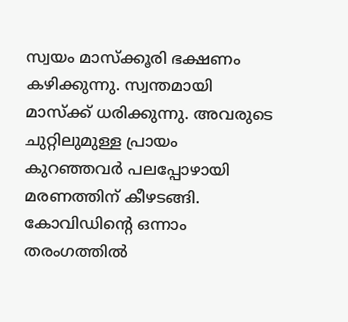സ്വയം മാസ്ക്കൂരി ഭക്ഷണം കഴിക്കുന്നു. സ്വന്തമായി മാസ്ക്ക് ധരിക്കുന്നു. അവരുടെ ചുറ്റിലുമുള്ള പ്രായം കുറഞ്ഞവര്‍ പലപ്പോഴായി മരണത്തിന് കീഴടങ്ങി. കോവിഡിന്‍റെ ഒന്നാം തരംഗത്തില്‍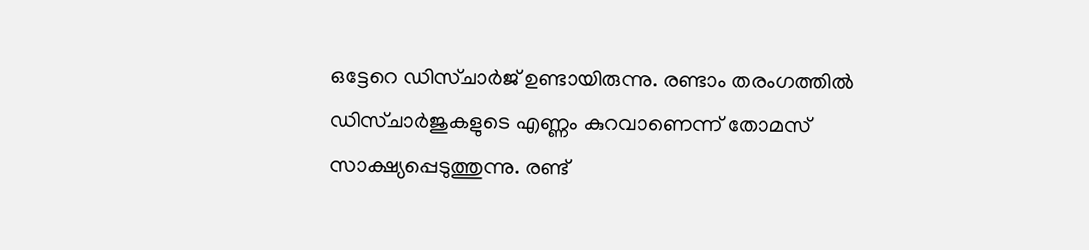ഒട്ടേറെ ഡിസ്ചാര്‍ജ് ഉണ്ടായിരുന്നു. രണ്ടാം തരംഗത്തില്‍ ഡിസ്ചാര്‍ജുകളുടെ എണ്ണം കുറവാണെന്ന് തോമസ് സാക്ഷ്യപ്പെടുത്തുന്നു. രണ്ട്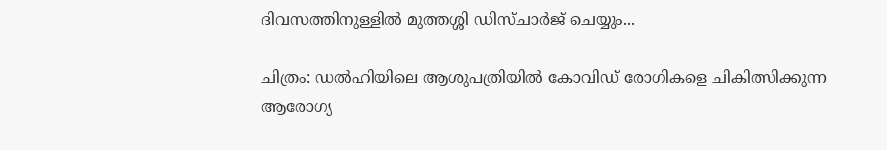ദിവസത്തിനുള്ളില്‍ മുത്തശ്ശി ഡിസ്ചാര്‍ജ് ചെയ്യും...

ചിത്രം: ഡല്‍ഹിയിലെ ആശുപത്രിയില്‍ കോവിഡ് രോഗികളെ ചികിത്സിക്കുന്ന ആരോഗ്യ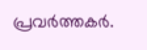പ്രവര്‍ത്തകര്‍.